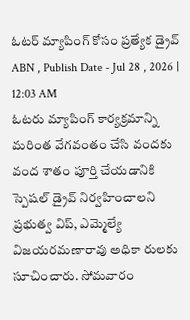ఓటర్ మ్యాపింగ్ కోసం ప్రత్యేక డ్రైవ్
ABN , Publish Date - Jul 28 , 2026 | 12:03 AM
ఓటరు మ్యాపింగ్ కార్యక్రమాన్ని మరింత వేగవంతం చేసి వందకు వంద శాతం పూర్తి చేయడానికి స్పెషల్ డ్రైవ్ నిర్వహించాలని ప్రభుత్వ విప్, ఎమ్మెల్యే విజయరమణారావు అధికా రులకు సూచించారు. సోమవారం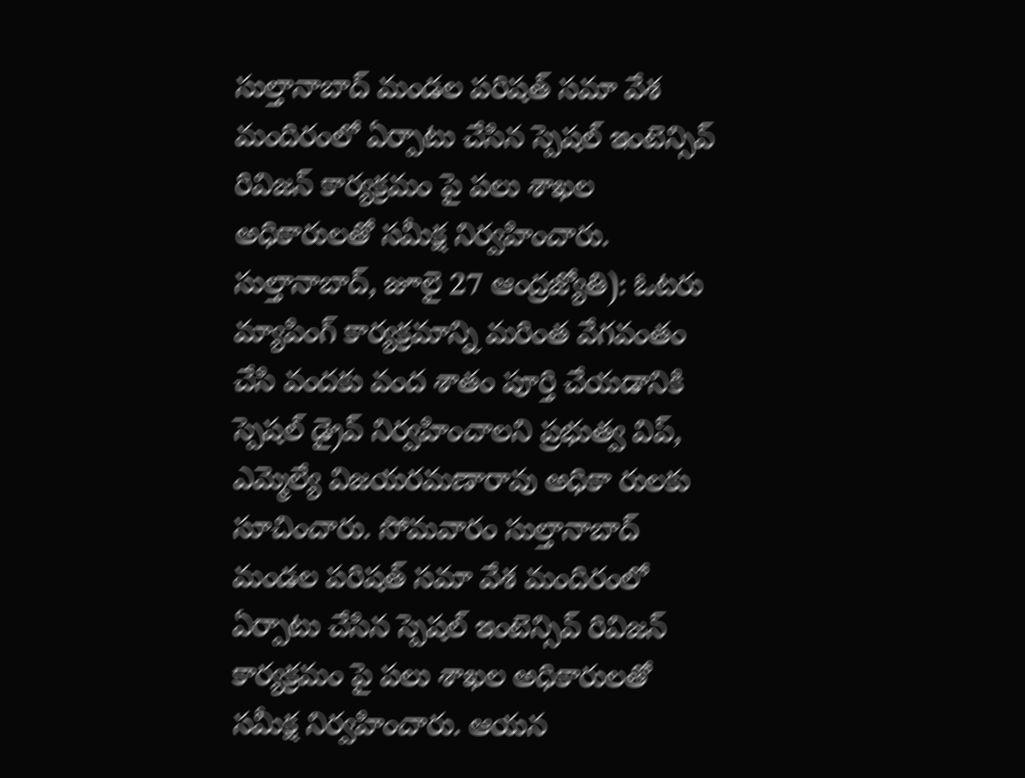సుల్తానాబాద్ మండల పరిషత్ సమా వేశ మందిరంలో ఏర్పాటు చేసిన స్పెషల్ ఇంటెన్సివ్ రివిజన్ కార్యక్రమం పై పలు శాఖల అధికారులతో సమీక్ష నిర్వహించారు.
సుల్తానాబాద్, జూలై 27 ఆంద్రజ్యోతి): ఓటరు మ్యాపింగ్ కార్యక్రమాన్ని మరింత వేగవంతం చేసి వందకు వంద శాతం పూర్తి చేయడానికి స్పెషల్ డ్రైవ్ నిర్వహించాలని ప్రభుత్వ విప్, ఎమ్మెల్యే విజయరమణారావు అధికా రులకు సూచించారు. సోమవారం సుల్తానాబాద్ మండల పరిషత్ సమా వేశ మందిరంలో ఏర్పాటు చేసిన స్పెషల్ ఇంటెన్సివ్ రివిజన్ కార్యక్రమం పై పలు శాఖల అధికారులతో సమీక్ష నిర్వహించారు. ఆయన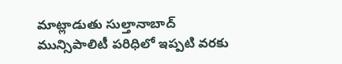మాట్లాడుతు సుల్తానాబాద్ మున్సిపాలిటీ పరిధిలో ఇప్పటి వరకు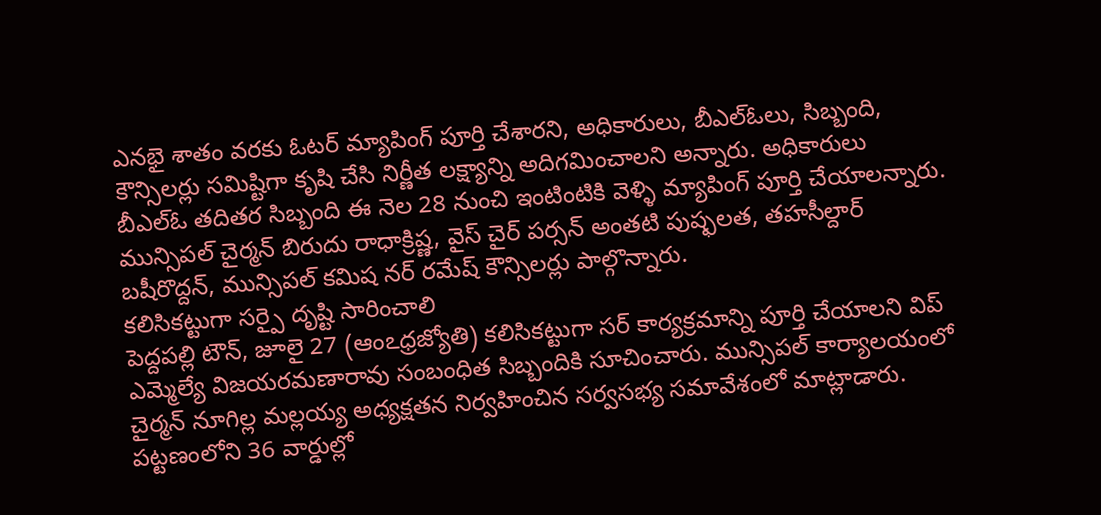ఎనభై శాతం వరకు ఓటర్ మ్యాపింగ్ పూర్తి చేశారని, అధికారులు, బీఎల్ఓలు, సిబ్బంది, కౌన్సిలర్లు సమిష్టిగా కృషి చేసి నిర్ణీత లక్ష్యాన్ని అదిగమించాలని అన్నారు. అధికారులు బీఎల్ఓ తదితర సిబ్బంది ఈ నెల 28 నుంచి ఇంటింటికి వెళ్ళి మ్యాపింగ్ పూర్తి చేయాలన్నారు. మున్సిపల్ చైర్మన్ బిరుదు రాధాక్రిష్ణ, వైస్ చైర్ పర్సన్ అంతటి పుష్ఫలత, తహసీల్దార్ బషీరొద్దన్, మున్సిపల్ కమిష నర్ రమేష్ కౌన్సిలర్లు పాల్గొన్నారు.
కలిసికట్టుగా సర్పై దృష్టి సారించాలి
పెద్దపల్లి టౌన్, జూలై 27 (ఆంఽధ్రజ్యోతి) కలిసికట్టుగా సర్ కార్యక్రమాన్ని పూర్తి చేయాలని విప్ ఎమ్మెల్యే విజయరమణారావు సంబంధిత సిబ్బందికి సూచించారు. మున్సిపల్ కార్యాలయంలో చైర్మన్ నూగిల్ల మల్లయ్య అధ్యక్షతన నిర్వహించిన సర్వసభ్య సమావేశంలో మాట్లాడారు. పట్టణంలోని 36 వార్డుల్లో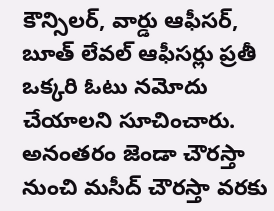కౌన్సిలర్, వార్డు ఆఫీసర్, బూత్ లేవల్ ఆఫీసర్లు ప్రతీ ఒక్కరి ఓటు నమోదు చేయాలని సూచించారు. అనంతరం జెండా చౌరస్తా నుంచి మసీద్ చౌరస్తా వరకు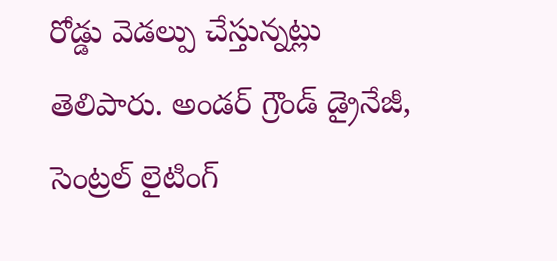రోడ్డు వెడల్పు చేస్తున్నట్లు తెలిపారు. అండర్ గ్రౌండ్ డ్రైనేజీ, సెంట్రల్ లైటింగ్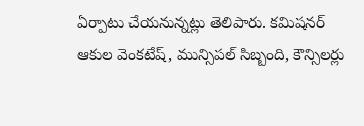ఏర్పాటు చేయనున్నట్లు తెలిపారు. కమిషనర్ ఆకుల వెంకటేష్, మున్సిపల్ సిబ్బంది, కౌన్సిలర్లు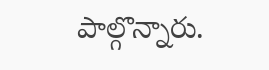పాల్గొన్నారు.